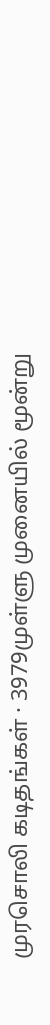முரசொலி கடிதங்கள் · 3979முள்ளு முனையில் மூன்று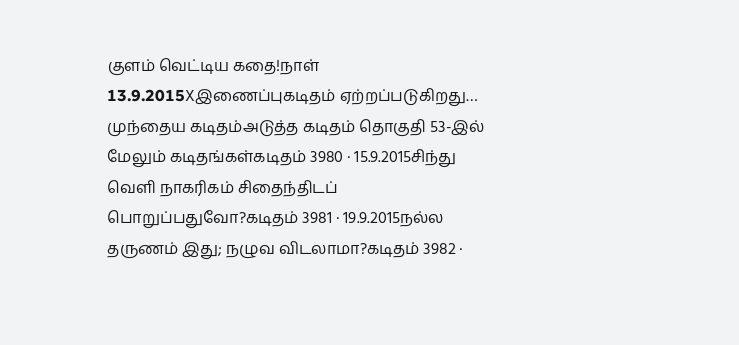குளம் வெட்டிய கதை!நாள் 13.9.2015Xஇணைப்புகடிதம் ஏற்றப்படுகிறது… முந்தைய கடிதம்அடுத்த கடிதம் தொகுதி 53-இல் மேலும் கடிதங்கள்கடிதம் 3980 · 15.9.2015சிந்து வெளி நாகரிகம் சிதைந்திடப் பொறுப்பதுவோ?கடிதம் 3981 · 19.9.2015நல்ல தருணம் இது; நழுவ விடலாமா?கடிதம் 3982 ·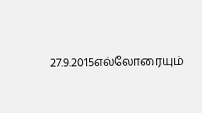27.9.2015எல்லோரையும்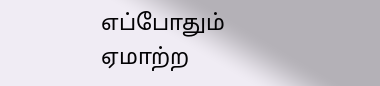எப்போதும் ஏமாற்ற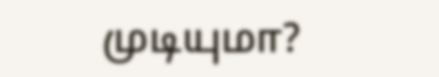முடியுமா?